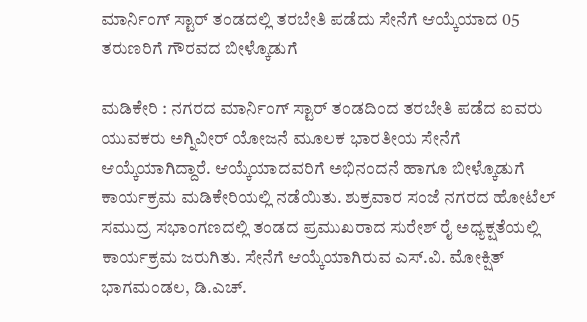ಮಾರ್ನಿಂಗ್‌ ಸ್ಟಾರ್‌ ತಂಡದಲ್ಲಿ ತರಬೇತಿ ಪಡೆದು ಸೇನೆಗೆ ಆಯ್ಕೆಯಾದ 05 ತರುಣರಿಗೆ ಗೌರವದ ಬೀಳ್ಕೊಡುಗೆ

ಮಡಿಕೇರಿ : ನಗರದ ಮಾರ್ನಿಂಗ್‌ ಸ್ಟಾರ್ ತಂಡದಿಂದ ತರಬೇತಿ ಪಡೆದ ಐವರು ಯುವಕರು ಅಗ್ನಿವೀರ್‌ ಯೋಜನೆ ಮೂಲಕ ಭಾರತೀಯ ಸೇನೆಗೆ ಆಯ್ಕೆಯಾಗಿದ್ದಾರೆ. ಆಯ್ಕೆಯಾದವರಿಗೆ ಅಭಿನಂದನೆ ಹಾಗೂ ಬೀಳ್ಕೊಡುಗೆ ಕಾರ್ಯಕ್ರಮ ಮಡಿಕೇರಿಯಲ್ಲಿ ನಡೆಯಿತು. ಶುಕ್ರವಾರ ಸಂಜೆ ನಗರದ ಹೋಟೆಲ್‌ ಸಮುದ್ರ ಸಭಾಂಗಣದಲ್ಲಿ ತಂಡದ ಪ್ರಮುಖರಾದ ಸುರೇಶ್‌ ರೈ ಅಧ್ಯಕ್ಷತೆಯಲ್ಲಿ ಕಾರ್ಯಕ್ರಮ ಜರುಗಿತು. ಸೇನೆಗೆ ಆಯ್ಕೆಯಾಗಿರುವ ಎಸ್‌.ವಿ. ಮೋಕ್ಷಿತ್‌ ಭಾಗಮಂಡಲ, ಡಿ.ಎಚ್.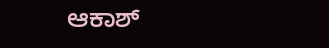ಆಕಾಶ್‌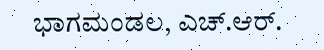ಭಾಗಮಂಡಲ, ಎಚ್‌.ಆರ್.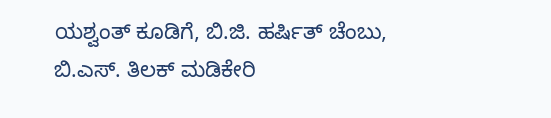ಯಶ್ವಂತ್‌ ಕೂಡಿಗೆ, ಬಿ.ಜಿ. ಹರ್ಷಿತ್‌ ಚೆಂಬು, ಬಿ.ಎಸ್. ತಿಲಕ್‌ ಮಡಿಕೇರಿ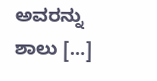ಅವರನ್ನು ಶಾಲು […]